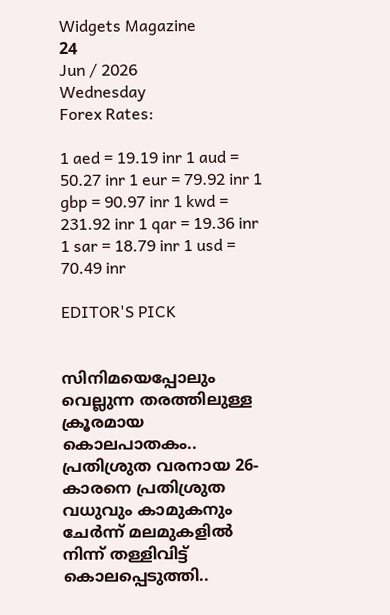Widgets Magazine
24
Jun / 2026
Wednesday
Forex Rates:

1 aed = 19.19 inr 1 aud = 50.27 inr 1 eur = 79.92 inr 1 gbp = 90.97 inr 1 kwd = 231.92 inr 1 qar = 19.36 inr 1 sar = 18.79 inr 1 usd = 70.49 inr

EDITOR'S PICK


സിനിമയെപ്പോലും വെല്ലുന്ന തരത്തിലുള്ള ക്രൂരമായ കൊലപാതകം.. പ്രതിശ്രുത വരനായ 26-കാരനെ പ്രതിശ്രുത വധുവും കാമുകനും ചേര്‍ന്ന് മലമുകളില്‍ നിന്ന് തള്ളിവിട്ട് കൊലപ്പെടുത്തി..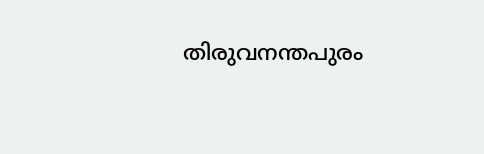തിരുവനന്തപുരം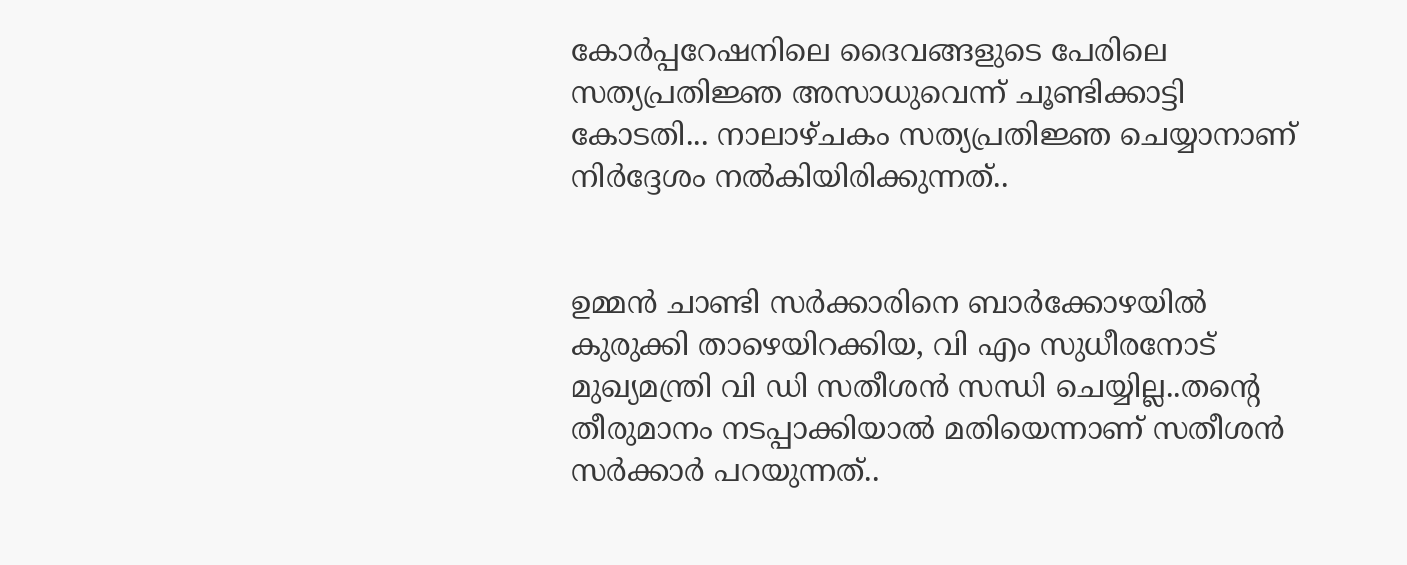കോര്‍പ്പറേഷനിലെ ദൈവങ്ങളുടെ പേരിലെ സത്യപ്രതിജ്ഞ അസാധുവെന്ന് ചൂണ്ടിക്കാട്ടി കോടതി... നാലാഴ്ചകം സത്യപ്രതിജ്ഞ ചെയ്യാനാണ് നിര്‍ദ്ദേശം നല്‍കിയിരിക്കുന്നത്..


ഉമ്മൻ ചാണ്ടി സർക്കാരിനെ ബാർക്കോഴയിൽ കുരുക്കി താഴെയിറക്കിയ, വി എം സുധീരനോട് മുഖ്യമന്ത്രി വി ഡി സതീശൻ സന്ധി ചെയ്യില്ല..തന്റെ തീരുമാനം നടപ്പാക്കിയാൽ മതിയെന്നാണ് സതീശൻ സർക്കാർ പറയുന്നത്..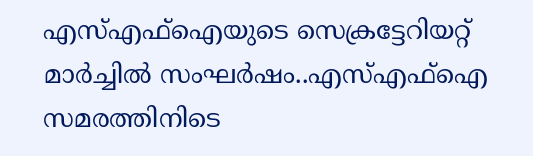എസ്എഫ്ഐയുടെ സെക്രട്ടേറിയറ്റ് മാർച്ചിൽ സംഘർഷം..എസ്എഫ്ഐ സമരത്തിനിടെ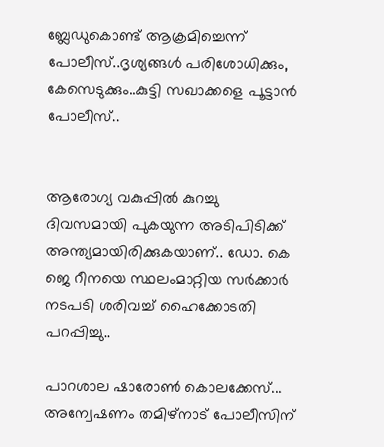ബ്ലേഡുകൊണ്ട് ആക്രമിച്ചെന്ന് പോലീസ്..ദൃശ്യങ്ങൾ പരിശോധിക്കും, കേസെടുക്കും..കുട്ടി സഖാക്കളെ പൂട്ടാൻ പോലീസ്..


ആരോഗ്യ വകുപ്പിൽ കുറച്ചു ദിവസമായി പുകയുന്ന അടിപിടിക്ക് അന്ത്യമായിരിക്കുകയാണ്.. ഡോ. കെ ജെ റീനയെ സ്ഥലംമാറ്റിയ സര്‍ക്കാര്‍ നടപടി ശരിവച്ച് ഹൈക്കോടതി പറപ്പിച്ചു..

പാറശാല ഷാരോണ്‍ കൊലക്കേസ്... അന്വേഷണം തമിഴ്‌നാട് പോലീസിന്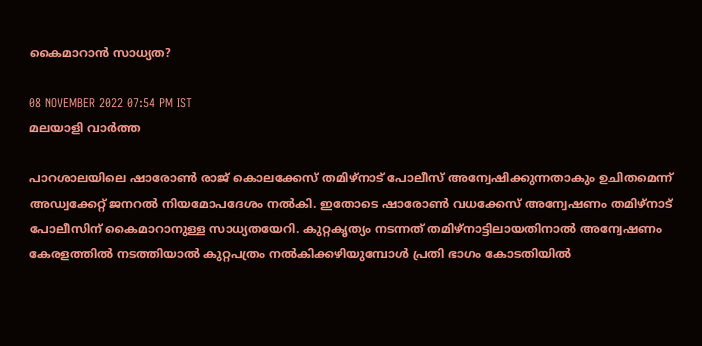കൈമാറാന്‍ സാധ്യത?

08 NOVEMBER 2022 07:54 PM IST
മലയാളി വാര്‍ത്ത

പാറശാലയിലെ ഷാരോണ്‍ രാജ് കൊലക്കേസ് തമിഴ്‌നാട് പോലീസ് അന്വേഷിക്കുന്നതാകും ഉചിതമെന്ന് അഡ്വക്കേറ്റ് ജനറല്‍ നിയമോപദേശം നല്‍കി. ഇതോടെ ഷാരോണ്‍ വധക്കേസ് അന്വേഷണം തമിഴ്‌നാട് പോലീസിന് കൈമാറാനുള്ള സാധ്യതയേറി. കുറ്റകൃത്യം നടന്നത് തമിഴ്‌നാട്ടിലായതിനാല്‍ അന്വേഷണം കേരളത്തില്‍ നടത്തിയാല്‍ കുറ്റപത്രം നല്‍കിക്കഴിയുമ്പോള്‍ പ്രതി ഭാഗം കോടതിയില്‍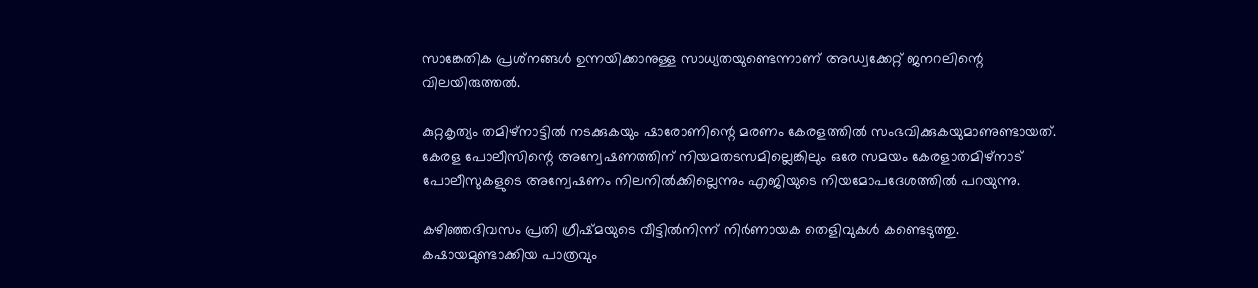സാങ്കേതിക പ്രശ്‌നങ്ങള്‍ ഉന്നയിക്കാനുള്ള സാധ്യതയുണ്ടെന്നാണ് അഡ്വക്കേറ്റ് ജനറലിന്റെ വിലയിരുത്തല്‍.

കുറ്റകൃത്യം തമിഴ്‌നാട്ടില്‍ നടക്കുകയും ഷാരോണിന്റെ മരണം കേരളത്തില്‍ സംഭവിക്കുകയുമാണുണ്ടായത്. കേരള പോലീസിന്റെ അന്വേഷണത്തിന് നിയമതടസമില്ലെങ്കിലും ഒരേ സമയം കേരളാതമിഴ്‌നാട് പോലീസുകളുടെ അന്വേഷണം നിലനില്‍ക്കില്ലെന്നും എജിയുടെ നിയമോപദേശത്തില്‍ പറയുന്നു.

കഴിഞ്ഞദിവസം പ്രതി ഗ്രീഷ്മയുടെ വീട്ടില്‍നിന്ന് നിര്‍ണായക തെളിവുകള്‍ കണ്ടെടുത്തു. കഷായമുണ്ടാക്കിയ പാത്രവും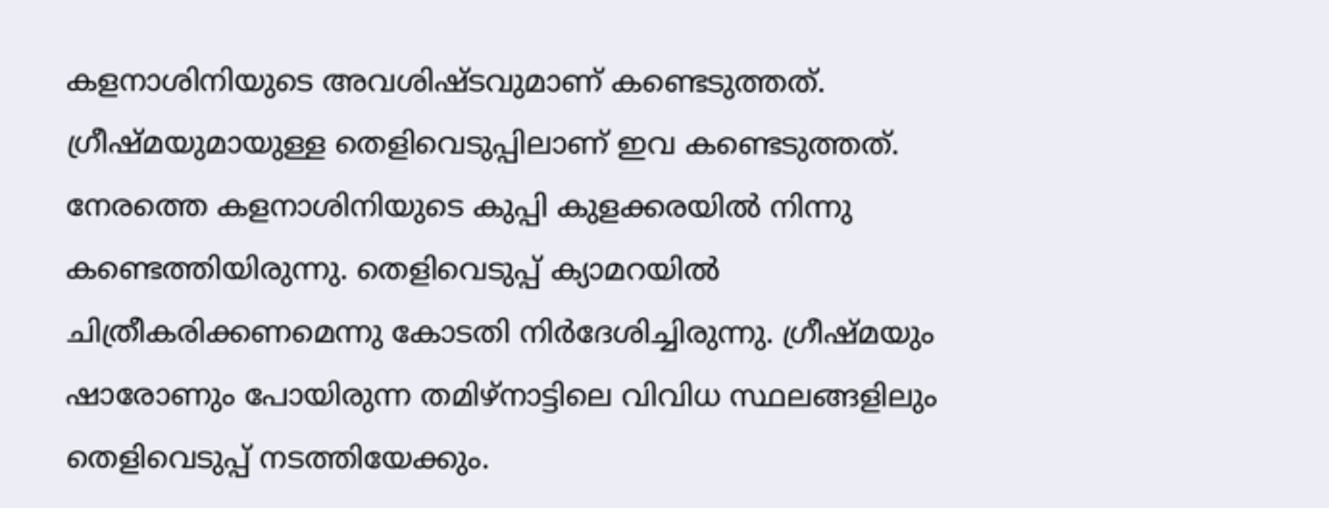കളനാശിനിയുടെ അവശിഷ്ടവുമാണ് കണ്ടെടുത്തത്. ഗ്രീഷ്മയുമായുള്ള തെളിവെടുപ്പിലാണ് ഇവ കണ്ടെടുത്തത്. നേരത്തെ കളനാശിനിയുടെ കുപ്പി കുളക്കരയില്‍ നിന്നു കണ്ടെത്തിയിരുന്നു. തെളിവെടുപ്പ് ക്യാമറയില്‍ ചിത്രീകരിക്കണമെന്നു കോടതി നിര്‍ദേശിച്ചിരുന്നു. ഗ്രീഷ്മയും ഷാരോണും പോയിരുന്ന തമിഴ്‌നാട്ടിലെ വിവിധ സ്ഥലങ്ങളിലും തെളിവെടുപ്പ് നടത്തിയേക്കും.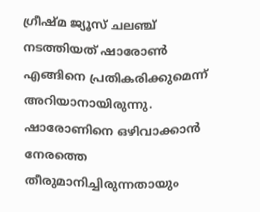ഗ്രീഷ്മ ജ്യൂസ് ചലഞ്ച് നടത്തിയത് ഷാരോണ്‍ എങ്ങിനെ പ്രതികരിക്കുമെന്ന് അറിയാനായിരുന്നു. ഷാരോണിനെ ഒഴിവാക്കാന്‍ നേരത്തെ തീരുമാനിച്ചിരുന്നതായും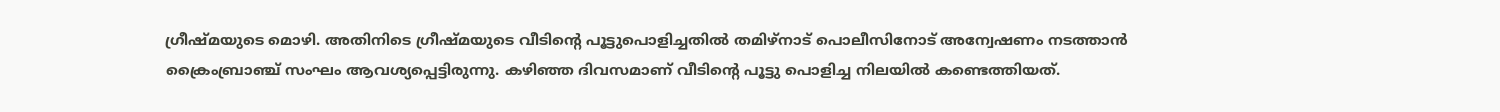ഗ്രീഷ്മയുടെ മൊഴി. അതിനിടെ ഗ്രീഷ്മയുടെ വീടിന്റെ പൂട്ടുപൊളിച്ചതില്‍ തമിഴ്‌നാട് പൊലീസിനോട് അന്വേഷണം നടത്താന്‍ ക്രൈംബ്രാഞ്ച് സംഘം ആവശ്യപ്പെട്ടിരുന്നു. കഴിഞ്ഞ ദിവസമാണ് വീടിന്റെ പൂട്ടു പൊളിച്ച നിലയില്‍ കണ്ടെത്തിയത്.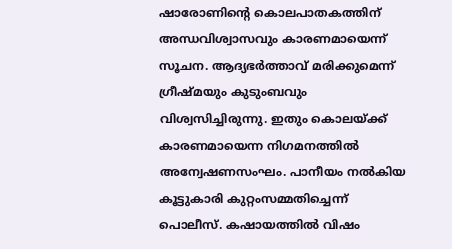ഷാരോണിന്റെ കൊലപാതകത്തിന് അന്ധവിശ്വാസവും കാരണമായെന്ന് സൂചന. ആദ്യഭര്‍ത്താവ് മരിക്കുമെന്ന് ഗ്രീഷ്മയും കുടുംബവും വിശ്വസിച്ചിരുന്നു. ഇതും കൊലയ്ക്ക് കാരണമായെന്ന നിഗമനത്തില്‍ അന്വേഷണസംഘം. പാനീയം നല്‍കിയ കൂട്ടുകാരി കുറ്റംസമ്മതിച്ചെന്ന് പൊലീസ്. കഷായത്തില്‍ വിഷം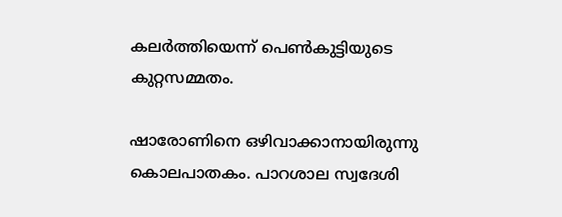കലര്‍ത്തിയെന്ന് പെണ്‍കുട്ടിയുടെ കുറ്റസമ്മതം.

ഷാരോണിനെ ഒഴിവാക്കാനായിരുന്നു കൊലപാതകം. പാറശാല സ്വദേശി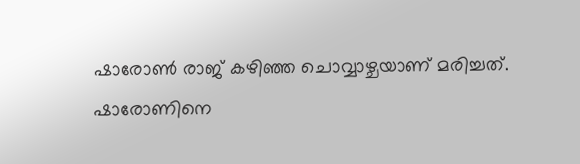ഷാരോണ്‍ രാജ് കഴിഞ്ഞ ചൊവ്വാഴ്ചയാണ് മരിച്ചത്. ഷാരോണിനെ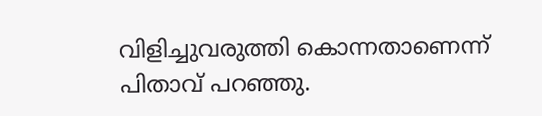വിളിച്ചുവരുത്തി കൊന്നതാണെന്ന് പിതാവ് പറഞ്ഞു.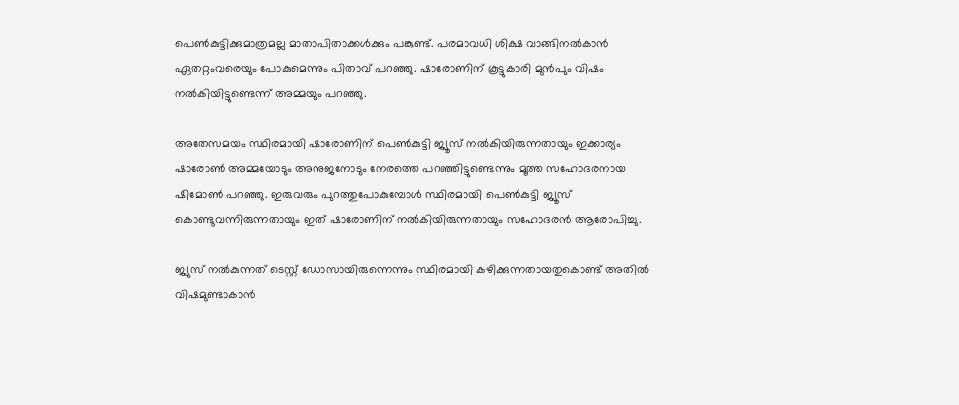പെണ്‍കുട്ടിക്കുമാത്രമല്ല മാതാപിതാക്കള്‍ക്കും പങ്കുണ്ട്. പരമാവധി ശിക്ഷ വാങ്ങിനല്‍കാന്‍ ഏതറ്റംവരെയും പോകുമെന്നും പിതാവ് പറഞ്ഞു. ഷാരോണിന് കൂട്ടുകാരി മുന്‍പും വിഷം നല്‍കിയിട്ടുണ്ടെന്ന് അമ്മയും പറഞ്ഞു.

അതേസമയം സ്ഥിരമായി ഷാരോണിന് പെണ്‍കുട്ടി ജ്യൂസ് നല്‍കിയിരുന്നതായും ഇക്കാര്യം ഷാരോണ്‍ അമ്മയോടും അനുജനോടും നേരത്തെ പറഞ്ഞിട്ടുണ്ടെന്നും മൂത്ത സഹോദരനായ ഷിമോണ്‍ പറഞ്ഞു. ഇരുവരും പുറത്തുപോകുമ്പോള്‍ സ്ഥിരമായി പെണ്‍കുട്ടി ജ്യൂസ് കൊണ്ടുവന്നിരുന്നതായും ഇത് ഷാരോണിന് നല്‍കിയിരുന്നതായും സഹോദരന്‍ ആരോപിച്ചു.

ജ്യുസ് നല്‍കുന്നത് ടെസ്റ്റ് ഡോസായിരുന്നെന്നും സ്ഥിരമായി കഴിക്കുന്നതായതുകൊണ്ട് അതില്‍ വിഷമുണ്ടാകാന്‍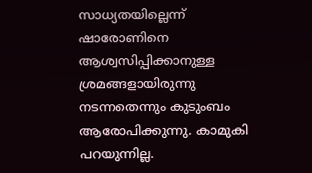സാധ്യതയില്ലെന്ന് ഷാരോണിനെ ആശ്വസിപ്പിക്കാനുള്ള ശ്രമങ്ങളായിരുന്നു നടന്നതെന്നും കുടുംബം ആരോപിക്കുന്നു. കാമുകി പറയുന്നില്ല.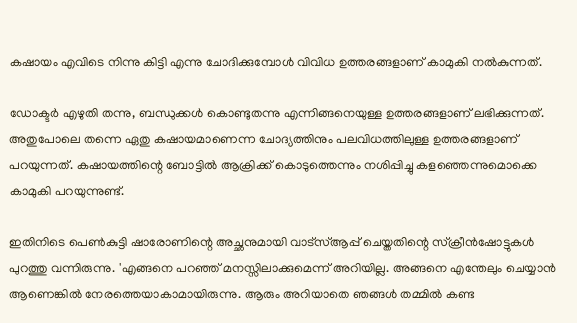കഷായം എവിടെ നിന്നു കിട്ടി എന്നു ചോദിക്കുമ്പോള്‍ വിവിധ ഉത്തരങ്ങളാണ് കാമുകി നല്‍കുന്നത്.

ഡോക്ടര്‍ എഴുതി തന്നു, ബന്ധുക്കള്‍ കൊണ്ടുതന്നു എന്നിങ്ങനെയുള്ള ഉത്തരങ്ങളാണ് ലഭിക്കുന്നത്. അതുപോലെ തന്നെ ഏതു കഷായമാണെന്ന ചോദ്യത്തിനും പലവിധത്തിലുള്ള ഉത്തരങ്ങളാണ് പറയുന്നത്. കഷായത്തിന്റെ ബോട്ടില്‍ ആക്രിക്ക് കൊടുത്തെന്നും നശിപ്പിച്ചു കളഞ്ഞെന്നുമൊക്കെ കാമുകി പറയുന്നുണ്ട്.

ഇതിനിടെ പെണ്‍കുട്ടി ഷാരോണിന്റെ അച്ഛനുമായി വാട്‌സ്ആപ്പ് ചെയ്തതിന്റെ സ്‌ക്രീന്‍ഷോട്ടുകള്‍ പുറത്തു വന്നിരുന്നു. 'എങ്ങനെ പറഞ്ഞ് മനസ്സിലാക്കുമെന്ന് അറിയില്ല. അങ്ങനെ എന്തേലും ചെയ്യാന്‍ ആണെങ്കില്‍ നേരത്തെയാകാമായിരുന്നു. ആരും അറിയാതെ ഞങ്ങള്‍ തമ്മില്‍ കണ്ട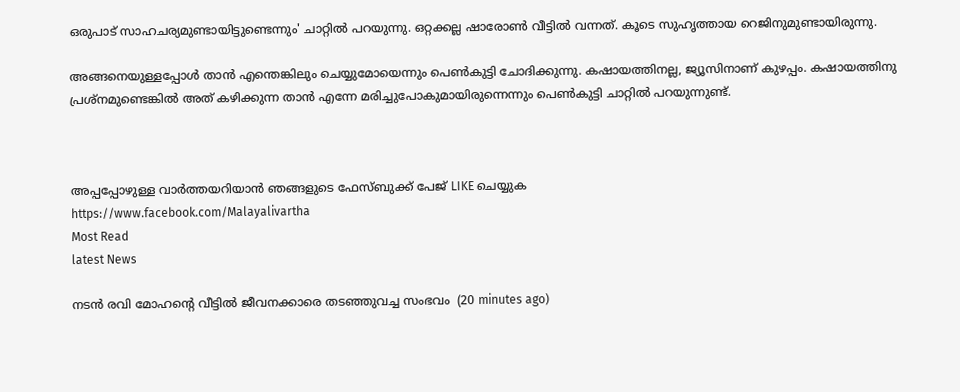ഒരുപാട് സാഹചര്യമുണ്ടായിട്ടുണ്ടെന്നും' ചാറ്റില്‍ പറയുന്നു. ഒറ്റക്കല്ല ഷാരോണ്‍ വീട്ടില്‍ വന്നത്. കൂടെ സുഹൃത്തായ റെജിനുമുണ്ടായിരുന്നു.

അങ്ങനെയുള്ളപ്പോള്‍ താന്‍ എന്തെങ്കിലും ചെയ്യുമോയെന്നും പെണ്‍കുട്ടി ചോദിക്കുന്നു. കഷായത്തിനല്ല, ജ്യൂസിനാണ് കുഴപ്പം. കഷായത്തിനു പ്രശ്‌നമുണ്ടെങ്കില്‍ അത് കഴിക്കുന്ന താന്‍ എന്നേ മരിച്ചുപോകുമായിരുന്നെന്നും പെണ്‍കുട്ടി ചാറ്റില്‍ പറയുന്നുണ്ട്.



അപ്പപ്പോഴുള്ള വാര്‍ത്തയറിയാന്‍ ഞങ്ങളുടെ ഫേസ്‌ബുക്ക്‌ പേജ് LIKE ചെയ്യുക
https://www.facebook.com/Malayalivartha
Most Read
latest News

നടന്‍ രവി മോഹന്റെ വീട്ടില്‍ ജീവനക്കാരെ തടഞ്ഞുവച്ച സംഭവം  (20 minutes ago)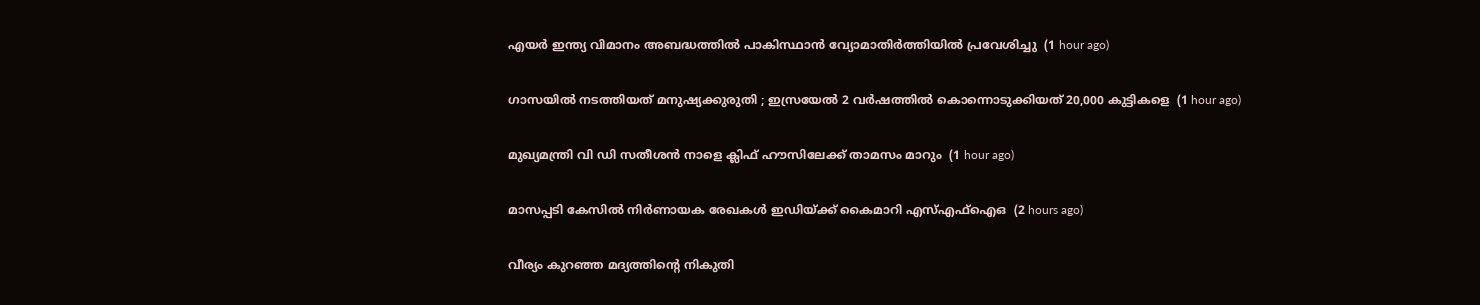എയര്‍ ഇന്ത്യ വിമാനം അബദ്ധത്തില്‍ പാകിസ്ഥാന്‍ വ്യോമാതിര്‍ത്തിയില്‍ പ്രവേശിച്ചു  (1 hour ago)

ഗാസയില്‍ നടത്തിയത് മനുഷ്യക്കുരുതി ; ഇസ്രയേല്‍ 2 വര്‍ഷത്തില്‍ കൊന്നൊടുക്കിയത് 20,000 കുട്ടികളെ  (1 hour ago)

മുഖ്യമന്ത്രി വി ഡി സതീശന്‍ നാളെ ക്ലിഫ് ഹൗസിലേക്ക് താമസം മാറും  (1 hour ago)

മാസപ്പടി കേസില്‍ നിര്‍ണായക രേഖകള്‍ ഇഡിയ്ക്ക് കൈമാറി എസ്എഫ്‌ഐഒ  (2 hours ago)

വീര്യം കുറഞ്ഞ മദ്യത്തിന്റെ നികുതി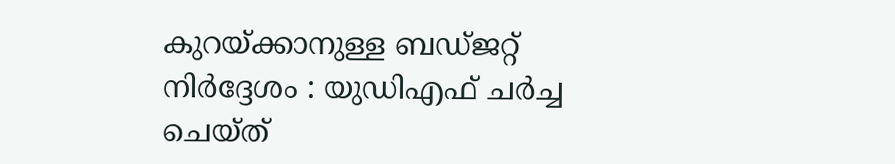കുറയ്ക്കാനുള്ള ബഡ്ജറ്റ് നിര്‍ദ്ദേശം : യുഡിഎഫ് ചര്‍ച്ച ചെയ്ത്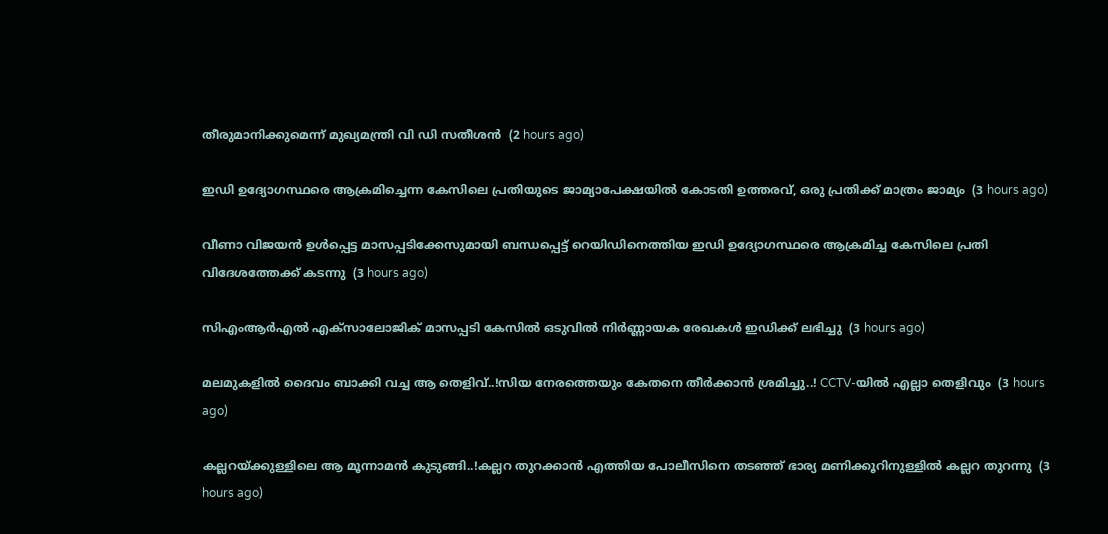തീരുമാനിക്കുമെന്ന് മുഖ്യമന്ത്രി വി ഡി സതീശന്‍  (2 hours ago)

ഇഡി ഉദ്യോഗസ്ഥരെ ആക്രമിച്ചെന്ന കേസിലെ പ്രതിയുടെ ജാമ്യാപേക്ഷയിൽ കോടതി ഉത്തരവ്, ഒരു പ്രതിക്ക് മാത്രം ജാമ്യം  (3 hours ago)

വീണാ വിജയൻ ഉൾപ്പെട്ട മാസപ്പടിക്കേസുമായി ബന്ധപ്പെട്ട് റെയിഡിനെത്തിയ ഇഡി ഉദ്യോഗസ്ഥരെ ആക്രമിച്ച കേസിലെ പ്രതി വിദേശത്തേക്ക് കടന്നു  (3 hours ago)

സിഎംആർഎൽ എക്സാലോജിക് മാസപ്പടി കേസില്‍ ഒടുവിൽ നിർണ്ണായക രേഖകൾ ഇഡിക്ക് ലഭിച്ചു  (3 hours ago)

മലമുകളിൽ ദൈവം ബാക്കി വച്ച ആ തെളിവ്..!സിയ നേരത്തെയും കേതനെ തീർക്കാൻ ശ്രമിച്ചു..! CCTV-യിൽ എല്ലാ തെളിവും  (3 hours ago)

കല്ലറയ്ക്കുള്ളിലെ ആ മൂന്നാമന്‍ കുടുങ്ങി..!കല്ലറ തുറക്കാൻ എത്തിയ പോലീസിനെ തടഞ്ഞ് ഭാര്യ മണിക്കൂറിനുള്ളിൽ കല്ലറ തുറന്നു  (3 hours ago)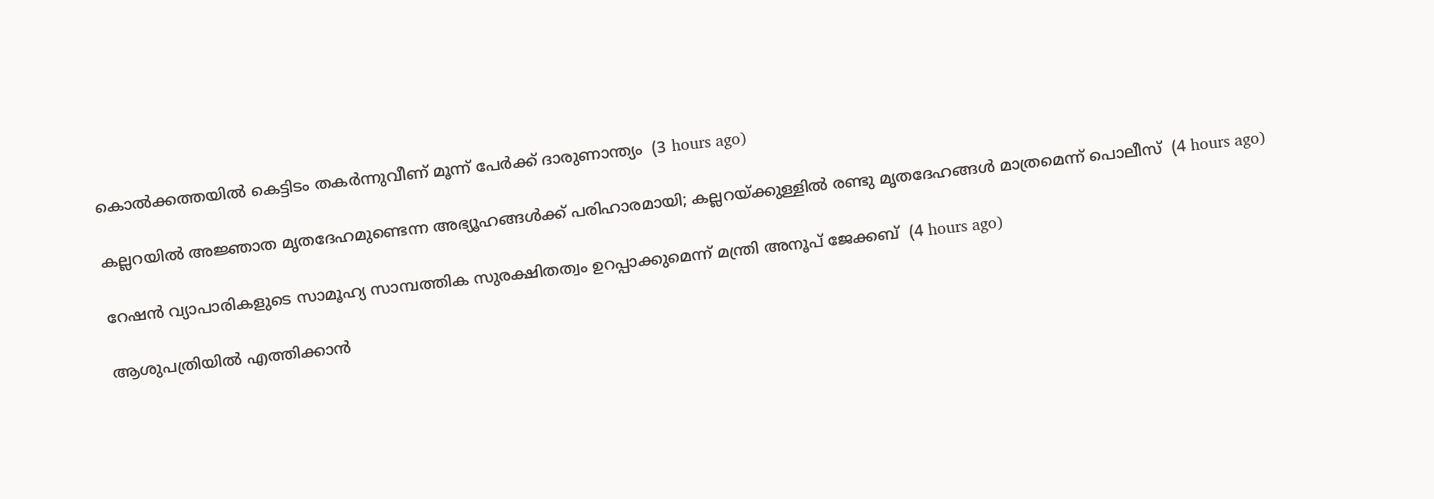കൊല്‍ക്കത്തയില്‍ കെട്ടിടം തകര്‍ന്നുവീണ് മൂന്ന് പേര്‍ക്ക് ദാരുണാന്ത്യം  (3 hours ago)

കല്ലറയില്‍ അജ്ഞാത മൃതദേഹമുണ്ടെന്ന അഭ്യൂഹങ്ങള്‍ക്ക് പരിഹാരമായി; കല്ലറയ്ക്കുള്ളില്‍ രണ്ടു മൃതദേഹങ്ങള്‍ മാത്രമെന്ന് പൊലീസ്  (4 hours ago)

റേഷന്‍ വ്യാപാരികളുടെ സാമൂഹ്യ സാമ്പത്തിക സുരക്ഷിതത്വം ഉറപ്പാക്കുമെന്ന് മന്ത്രി അനൂപ് ജേക്കബ്  (4 hours ago)

ആശുപത്രിയില്‍ എത്തിക്കാന്‍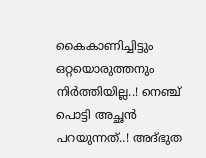കൈകാണിച്ചിട്ടും ഒറ്റയൊരുത്തനും നിർത്തിയില്ല..! നെഞ്ച് പൊട്ടി അച്ഛൻ പറയുന്നത്..! അദ്ഭുത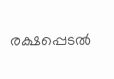രക്ഷപ്പെടല്‍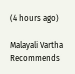(4 hours ago)

Malayali Vartha Recommends